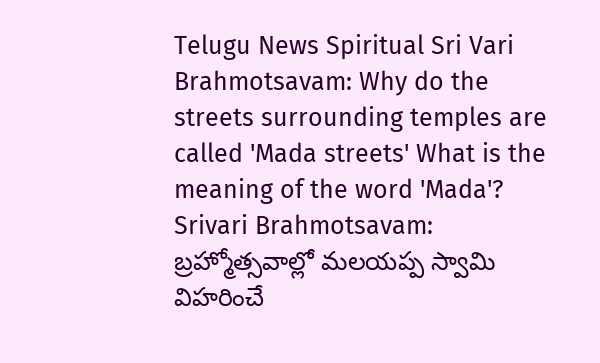Telugu News Spiritual Sri Vari Brahmotsavam: Why do the streets surrounding temples are called 'Mada streets' What is the meaning of the word 'Mada'?
Srivari Brahmotsavam: బ్రహ్మోత్సవాల్లో మలయప్ప స్వామి విహరించే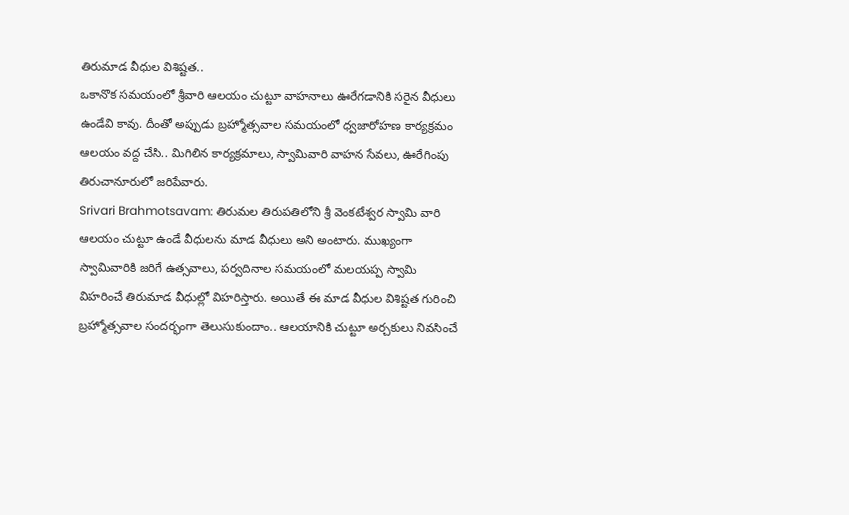తిరుమాడ వీధుల విశిష్టత..
ఒకానొక సమయంలో శ్రీవారి ఆలయం చుట్టూ వాహనాలు ఊరేగడానికి సరైన వీధులు ఉండేవి కావు. దీంతో అప్పుడు బ్రహ్మోత్సవాల సమయంలో ధ్వజారోహణ కార్యక్రమం ఆలయం వద్ద చేసి.. మిగిలిన కార్యక్రమాలు, స్వామివారి వాహన సేవలు, ఊరేగింపు తిరుచానూరులో జరిపేవారు.
Srivari Brahmotsavam: తిరుమల తిరుపతిలోని శ్రీ వెంకటేశ్వర స్వామి వారి ఆలయం చుట్టూ ఉండే వీధులను మాడ వీధులు అని అంటారు. ముఖ్యంగా స్వామివారికి జరిగే ఉత్సవాలు, పర్వదినాల సమయంలో మలయప్ప స్వామి విహరించే తిరుమాడ వీధుల్లో విహరిస్తారు. అయితే ఈ మాడ వీధుల విశిష్టత గురించి బ్రహ్మోత్సవాల సందర్భంగా తెలుసుకుందాం.. ఆలయానికి చుట్టూ అర్చకులు నివసించే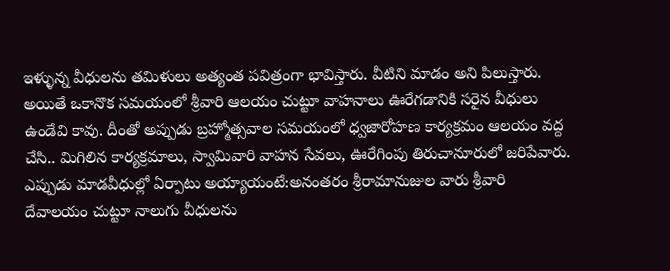ఇళ్ళున్న వీధులను తమిళులు అత్యంత పవిత్రంగా భావిస్తారు. వీటిని మాడం అని పిలుస్తారు. అయితే ఒకానొక సమయంలో శ్రీవారి ఆలయం చుట్టూ వాహనాలు ఊరేగడానికి సరైన వీధులు ఉండేవి కావు. దీంతో అప్పుడు బ్రహ్మోత్సవాల సమయంలో ధ్వజారోహణ కార్యక్రమం ఆలయం వద్ద చేసి.. మిగిలిన కార్యక్రమాలు, స్వామివారి వాహన సేవలు, ఊరేగింపు తిరుచానూరులో జరిపేవారు.
ఎప్పుడు మాడవీధుల్లో ఏర్పాటు అయ్యాయంటే:అనంతరం శ్రీరామానుజుల వారు శ్రీవారి దేవాలయం చుట్టూ నాలుగు వీధులను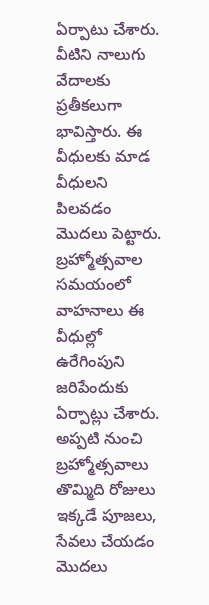ఏర్పాటు చేశారు. వీటిని నాలుగు వేదాలకు ప్రతీకలుగా భావిస్తారు. ఈ వీధులకు మాడ వీధులని పిలవడం మొదలు పెట్టారు. బ్రహ్మోత్సవాల సమయంలో వాహనాలు ఈ వీధుల్లో ఉరేగింపుని జరిపేందుకు ఏర్పాట్లు చేశారు. అప్పటి నుంచి బ్రహ్మోత్సవాలు తొమ్మిది రోజులు ఇక్కడే పూజలు, సేవలు చేయడం మొదలు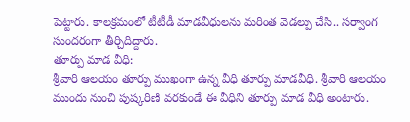పెట్టారు. కాలక్రమంలో టీటీడీ మాడవీధులను మరింత వెడల్పు చేసి.. సర్వాంగ సుందరంగా తీర్చిదిద్దారు.
తూర్పు మాడ వీధి:
శ్రీవారి ఆలయం తూర్పు ముఖంగా ఉన్న వీధి తూర్పు మాడవీధి. శ్రీవారి ఆలయం ముందు నుంచి పుష్కరిణి వరకుండే ఈ వీధిని తూర్పు మాడ వీధి అంటారు.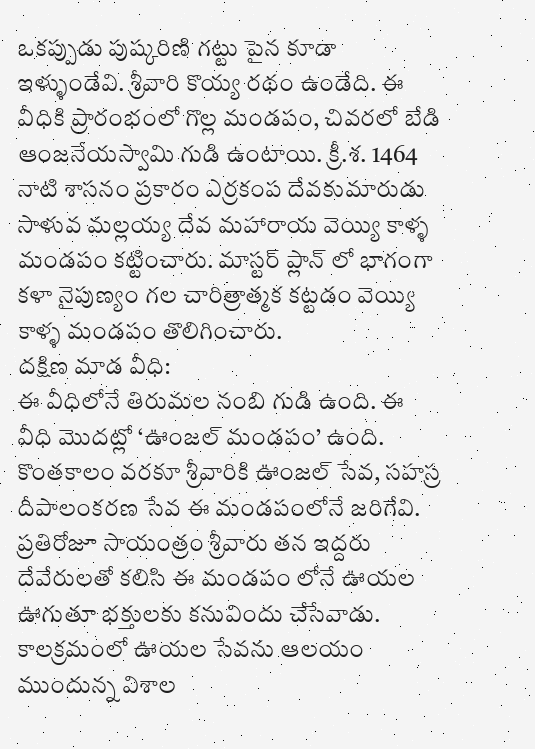ఒకప్పుడు పుష్కరిణి గట్టు పైన కూడా ఇళ్ళుండేవి. శ్రీవారి కొయ్య రథం ఉండేది. ఈ వీధికి ప్రారంభంలో గొల్ల మండపం, చివరలో బేడి ఆంజనేయస్వామి గుడి ఉంటాయి. క్రీ.శ. 1464 నాటి శాసనం ప్రకారం ఎర్రకంప దేవకుమారుడు సాళువ మల్లయ్య దేవ మహారాయ వెయ్యి కాళ్ళ మండపం కట్టించారు. మాస్టర్ ప్లాన్ లో భాగంగా కళా నైపుణ్యం గల చారిత్రాత్మక కట్టడం వెయ్యి కాళ్ళ మండపం తొలిగించారు.
దక్షిణ మాడ వీధి:
ఈ వీధిలోనే తిరుమల నంబి గుడి ఉంది. ఈ వీధి మొదట్లో ‘ఊంజల్ మండపం’ ఉంది. కొంతకాలం వరకూ శ్రీవారికి ఊంజల్ సేవ, సహస్ర దీపాలంకరణ సేవ ఈ మండపంలోనే జరిగేవి. ప్రతిరోజూ సాయంత్రం శ్రీవారు తన ఇద్దరు దేవేరులతో కలిసి ఈ మండపం లోనే ఊయల ఊగుతూ భక్తులకు కనువిందు చేసేవాడు. కాలక్రమంలో ఊయల సేవను ఆలయం ముందున్న విశాల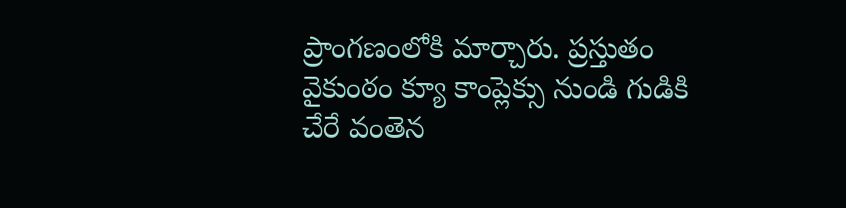ప్రాంగణంలోకి మార్చారు. ప్రస్తుతం వైకుంఠం క్యూ కాంప్లెక్సు నుండి గుడికి చేరే వంతెన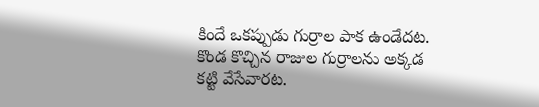కిందే ఒకప్పుడు గుర్రాల పాక ఉండేదట. కొండ కొచ్చిన రాజుల గుర్రాలను అక్కడ కట్టి వేసేవారట.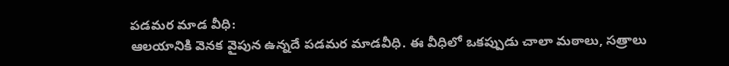పడమర మాడ వీధి:
ఆలయానికి వెనక వైపున ఉన్నదే పడమర మాడవీధి. ఈ వీధిలో ఒకప్పుడు చాలా మఠాలు, సత్రాలు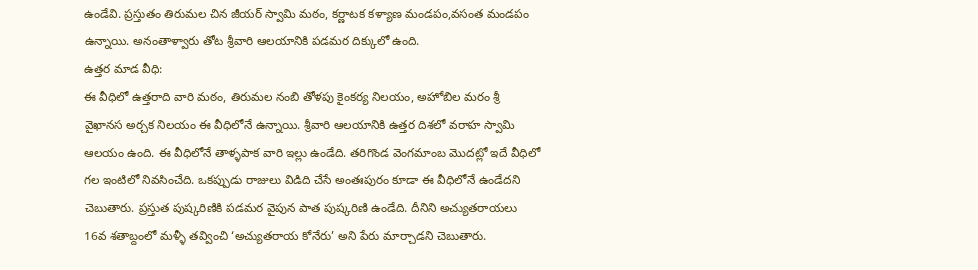ఉండేవి. ప్రస్తుతం తిరుమల చిన జీయర్ స్వామి మఠం, కర్ణాటక కళ్యాణ మండపం,వసంత మండపం ఉన్నాయి. అనంతాళ్వారు తోట శ్రీవారి ఆలయానికి పడమర దిక్కులో ఉంది.
ఉత్తర మాడ వీధి:
ఈ వీధిలో ఉత్తరాది వారి మఠం, తిరుమల నంబి తోళపు కైంకర్య నిలయం, అహోబిల మరం శ్రీ వైఖానస అర్చక నిలయం ఈ వీధిలోనే ఉన్నాయి. శ్రీవారి ఆలయానికి ఉత్తర దిశలో వరాహ స్వామి ఆలయం ఉంది. ఈ వీధిలోనే తాళ్ళపాక వారి ఇల్లు ఉండేది. తరిగొండ వెంగమాంబ మొదట్లో ఇదే వీధిలో గల ఇంటిలో నివసించేది. ఒకప్పుడు రాజులు విడిది చేసే అంతఃపురం కూడా ఈ వీధిలోనే ఉండేదని చెబుతారు. ప్రస్తుత పుష్కరిణికి పడమర వైపున పాత పుష్కరిణి ఉండేది. దీనిని అచ్యుతరాయలు 16వ శతాబ్దంలో మళ్ళీ తవ్వించి ‘అచ్యుతరాయ కోనేరు’ అని పేరు మార్చాడని చెబుతారు.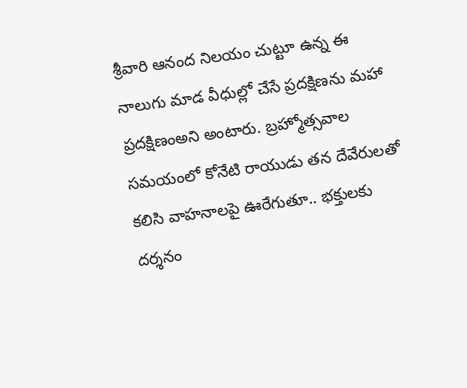శ్రీవారి ఆనంద నిలయం చుట్టూ ఉన్న ఈ నాలుగు మాడ వీధుల్లో చేసే ప్రదక్షిణను మహా ప్రదక్షిణంఅని అంటారు. బ్రహ్మోత్సవాల సమయంలో కోనేటి రాయుడు తన దేవేరులతో కలిసి వాహనాలపై ఊరేగుతూ.. భక్తులకు దర్శనం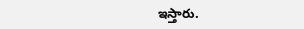ఇస్తారు.